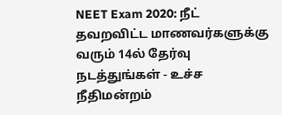NEET Exam 2020: நீட் தவறவிட்ட மாணவர்களுக்கு வரும் 14ல் தேர்வு நடத்துங்கள் - உச்ச நீதிமன்றம்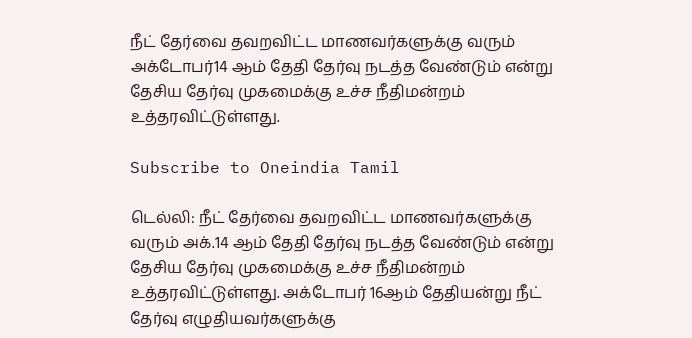நீட் தேர்வை தவறவிட்ட மாணவர்களுக்கு வரும் அக்டோபர்14 ஆம் தேதி தேர்வு நடத்த வேண்டும் என்று தேசிய தேர்வு முகமைக்கு உச்ச நீதிமன்றம் உத்தரவிட்டுள்ளது.

Subscribe to Oneindia Tamil

டெல்லி: நீட் தேர்வை தவறவிட்ட மாணவர்களுக்கு வரும் அக்.14 ஆம் தேதி தேர்வு நடத்த வேண்டும் என்று தேசிய தேர்வு முகமைக்கு உச்ச நீதிமன்றம் உத்தரவிட்டுள்ளது. அக்டோபர் 16ஆம் தேதியன்று நீட் தேர்வு எழுதியவர்களுக்கு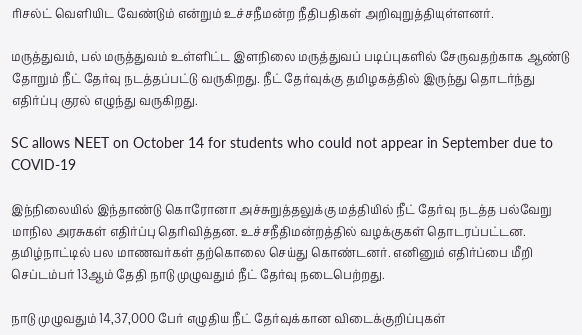ரிசல்ட் வெளியிட வேண்டும் என்றும் உச்சநீமன்ற நீதிபதிகள் அறிவுறுத்தியுள்ளனர்.

மருத்துவம், பல் மருத்துவம் உள்ளிட்ட இளநிலை மருத்துவப் படிப்புகளில் சேருவதற்காக ஆண்டு தோறும் நீட் தேர்வு நடத்தப்பட்டு வருகிறது. நீட் தேர்வுக்கு தமிழகத்தில் இருந்து தொடர்ந்து எதிர்ப்பு குரல் எழுந்து வருகிறது.

SC allows NEET on October 14 for students who could not appear in September due to COVID-19

இந்நிலையில் இந்தாண்டு கொரோனா அச்சுறுத்தலுக்கு மத்தியில் நீட் தேர்வு நடத்த பல்வேறு மாநில அரசுகள் எதிர்ப்பு தெரிவித்தன. உச்சநீதிமன்றத்தில் வழக்குகள் தொடரப்பட்டன. தமிழ்நாட்டில் பல மாணவர்கள் தற்கொலை செய்து கொண்டனர். எனினும் எதிர்ப்பை மீறி செப்டம்பர் 13ஆம் தேதி நாடு முழுவதும் நீட் தேர்வு நடைபெற்றது.

நாடு முழுவதும் 14,37,000 பேர் எழுதிய நீட் தேர்வுக்கான விடைக்குறிப்புகள்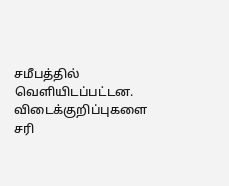சமீபத்தில் வெளியிடப்பட்டன.
விடைக்குறிப்புகளை சரி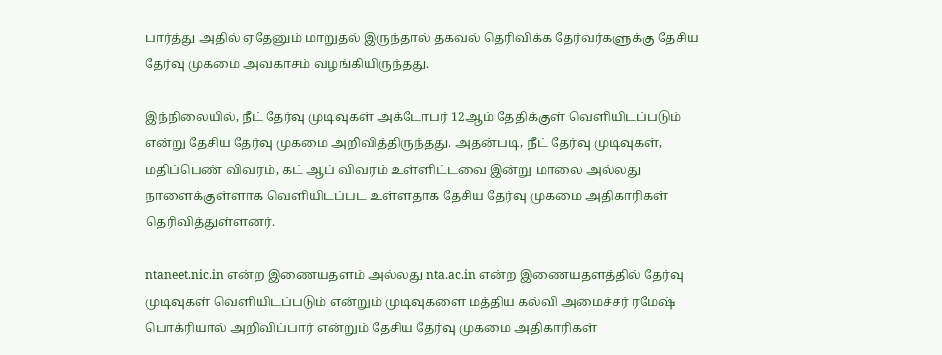பார்த்து அதில் ஏதேனும் மாறுதல் இருந்தால் தகவல் தெரிவிக்க தேர்வர்களுக்கு தேசிய தேர்வு முகமை அவகாசம் வழங்கியிருந்தது.

இந்நிலையில், நீட் தேர்வு முடிவுகள் அக்டோபர் 12ஆம் தேதிக்குள் வெளியிடப்படும் என்று தேசிய தேர்வு முகமை அறிவித்திருந்தது. அதன்படி, நீட் தேர்வு முடிவுகள், மதிப்பெண் விவரம், கட் ஆப் விவரம் உள்ளிட்டவை இன்று மாலை அல்லது நாளைக்குள்ளாக வெளியிடப்பட உள்ளதாக தேசிய தேர்வு முகமை அதிகாரிகள் தெரிவித்துள்ளனர்.

ntaneet.nic.in என்ற இணையதளம் அல்லது nta.ac.in என்ற இணையதளத்தில் தேர்வு முடிவுகள் வெளியிடப்படும் என்றும் முடிவுகளை மத்திய கல்வி அமைச்சர் ரமேஷ் பொக்ரியால் அறிவிப்பார் என்றும் தேசிய தேர்வு முகமை அதிகாரிகள்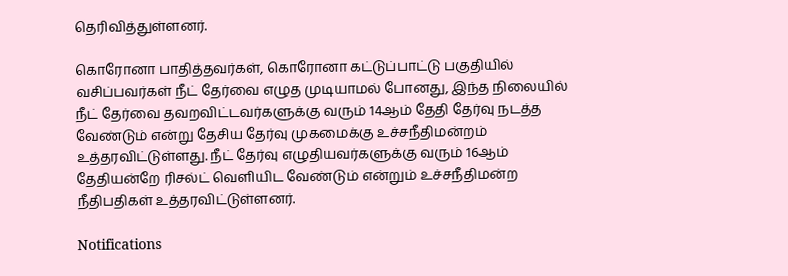தெரிவித்துள்ளனர்.

கொரோனா பாதித்தவர்கள், கொரோனா கட்டுப்பாட்டு பகுதியில் வசிப்பவர்கள் நீட் தேர்வை எழுத முடியாமல் போனது, இந்த நிலையில் நீட் தேர்வை தவறவிட்டவர்களுக்கு வரும் 14ஆம் தேதி தேர்வு நடத்த வேண்டும் என்று தேசிய தேர்வு முகமைக்கு உச்சநீதிமன்றம் உத்தரவிட்டுள்ளது. நீட் தேர்வு எழுதியவர்களுக்கு வரும் 16ஆம் தேதியன்றே ரிசல்ட் வெளியிட வேண்டும் என்றும் உச்சநீதிமன்ற நீதிபதிகள் உத்தரவிட்டுள்ளனர்.

Notifications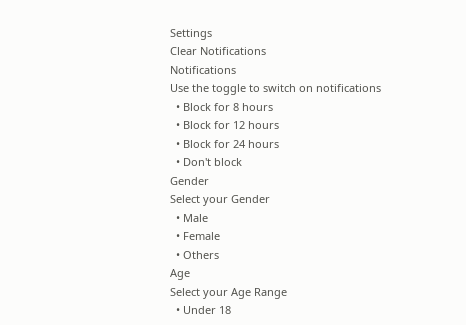Settings
Clear Notifications
Notifications
Use the toggle to switch on notifications
  • Block for 8 hours
  • Block for 12 hours
  • Block for 24 hours
  • Don't block
Gender
Select your Gender
  • Male
  • Female
  • Others
Age
Select your Age Range
  • Under 18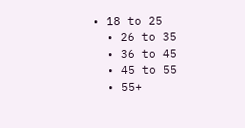• 18 to 25
  • 26 to 35
  • 36 to 45
  • 45 to 55
  • 55+